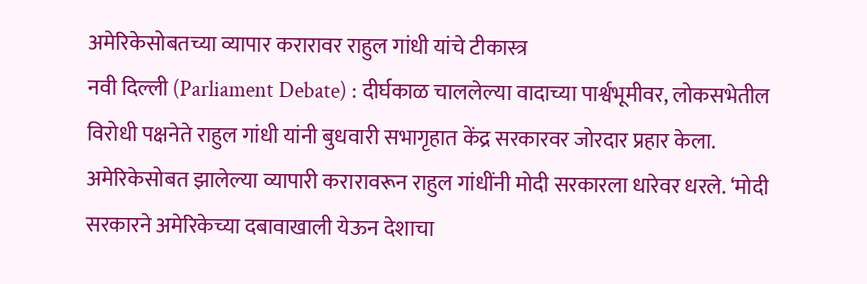अमेरिकेसोबतच्या व्यापार करारावर राहुल गांधी यांचे टीकास्त्र
नवी दिल्ली (Parliament Debate) : दीर्घकाळ चाललेल्या वादाच्या पार्श्वभूमीवर, लोकसभेतील विरोधी पक्षनेते राहुल गांधी यांनी बुधवारी सभागृहात केंद्र सरकारवर जोरदार प्रहार केला. अमेरिकेसोबत झालेल्या व्यापारी करारावरून राहुल गांधींनी मोदी सरकारला धारेवर धरले. ‘मोदी सरकारने अमेरिकेच्या दबावाखाली येऊन देशाचा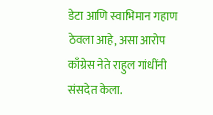डेटा आणि स्वाभिमान गहाण ठेवला आहे, असा आरोप काँग्रेस नेते राहुल गांधींनी संसदेत केला.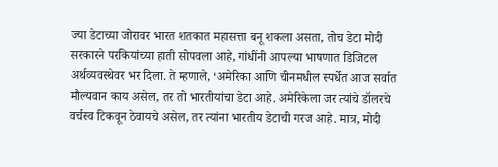ज्या डेटाच्या जोरावर भारत शतकात महासत्ता बनू शकला असता, तोच डेटा मोदी सरकारने परकियांच्या हाती सोपवला आहे, गांधींनी आपल्या भाषणात डिजिटल अर्थव्यवस्थेवर भर दिला. ते म्हणाले, ‘अमेरिका आणि चीनमधील स्पर्धेत आज सर्वात मौल्यवान काय असेल, तर तो भारतीयांचा डेटा आहे. अमेरिकेला जर त्यांचे डॉलरचे वर्चस्व टिकवून ठेवायचे असेल, तर त्यांना भारतीय डेटाची गरज आहे. मात्र, मोदी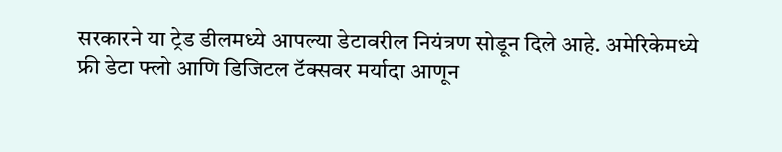सरकारने या ट्रेड डीलमध्ये आपल्या डेटावरील नियंत्रण सोडून दिले आहे. अमेरिकेमध्ये फ्री डेटा फ्लो आणि डिजिटल टॅक्सवर मर्यादा आणून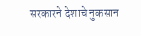सरकारने देशाचे नुकसान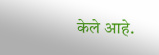केले आहे.